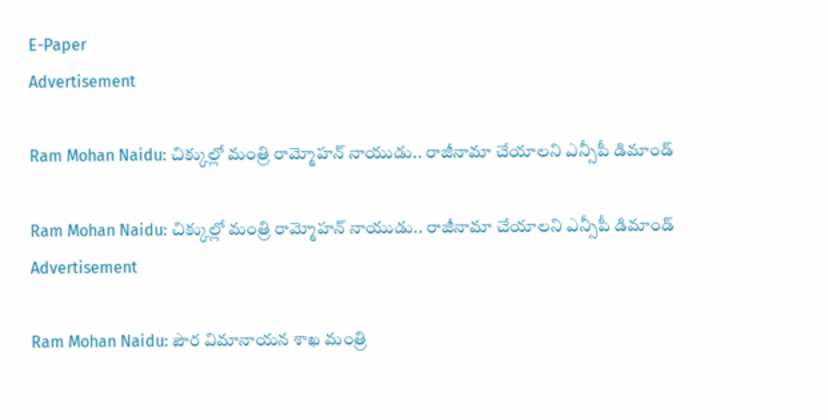E-Paper
Advertisement

Ram Mohan Naidu: చిక్కుల్లో మంత్రి రామ్మోహన్ నాయుడు.. రాజీనామా చేయాలని ఎన్సీపీ డిమాండ్

Ram Mohan Naidu: చిక్కుల్లో మంత్రి రామ్మోహన్ నాయుడు.. రాజీనామా చేయాలని ఎన్సీపీ డిమాండ్
Advertisement

Ram Mohan Naidu: పౌర విమానాయన శాఖ మంత్రి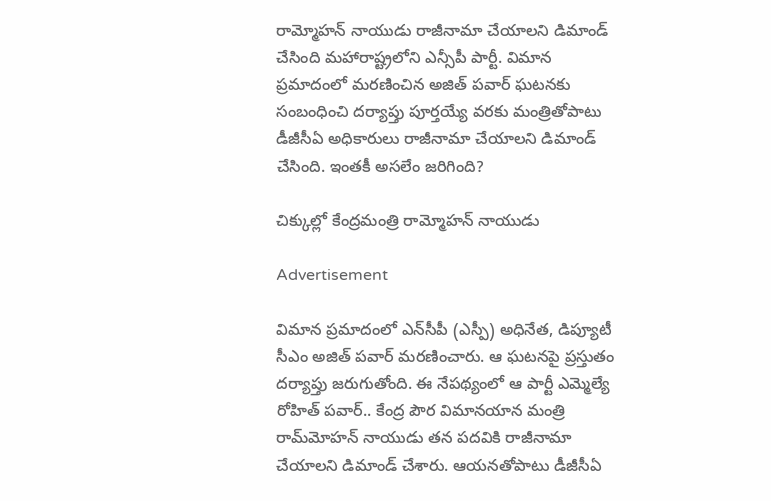రామ్మోహన్ నాయుడు రాజీనామా చేయాలని డిమాండ్ చేసింది మహారాష్ట్రలోని ఎన్సీపీ పార్టీ. విమాన ప్రమాదంలో మరణించిన అజిత్ పవార్ ఘటనకు సంబంధించి దర్యాప్తు పూర్తయ్యే వరకు మంత్రితోపాటు డీజీసీఏ అధికారులు రాజీనామా చేయాలని డిమాండ్ చేసింది. ఇంతకీ అసలేం జరిగింది?

చిక్కుల్లో కేంద్రమంత్రి రామ్మోహన్ నాయుడు

Advertisement

విమాన ప్రమాదంలో ఎన్‌సీపీ (ఎస్పీ) అధినేత, డిప్యూటీ సీఎం అజిత్ పవార్ మరణించారు. ఆ ఘటనపై ప్రస్తుతం దర్యాప్తు జరుగుతోంది. ఈ నేపథ్యంలో ఆ పార్టీ ఎమ్మెల్యే రోహిత్ పవార్.. కేంద్ర పౌర విమానయాన మంత్రి రామ్‌మోహన్ నాయుడు తన పదవికి రాజీనామా చేయాలని డిమాండ్ చేశారు. ఆయనతోపాటు డీజీసీఏ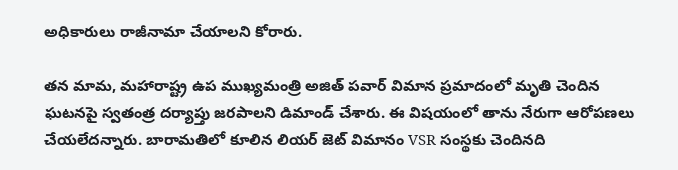అధికారులు రాజీనామా చేయాలని కోరారు.

తన మామ, మహారాష్ట్ర ఉప ముఖ్యమంత్రి అజిత్ పవార్ విమాన ప్రమాదంలో మృతి చెందిన ఘటనపై స్వతంత్ర దర్యాప్తు జరపాలని డిమాండ్ చేశారు. ఈ విషయంలో తాను నేరుగా ఆరోపణలు చేయలేదన్నారు. బారామతిలో కూలిన లియర్‌ జెట్ విమానం VSR సంస్థకు చెందినది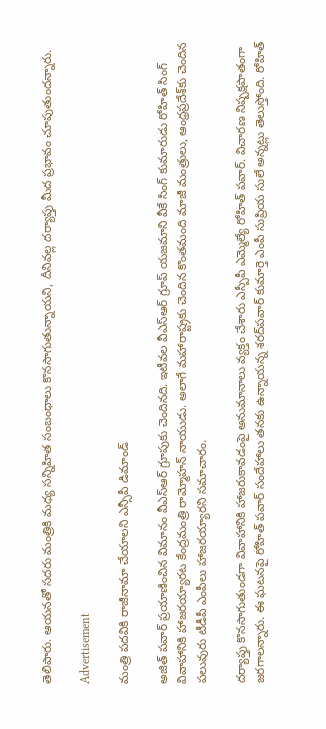తెలిపారు. ఆయనతో సదరు మంత్రికి మధ్య సన్నిహిత సంబంధాలు కొనసాగుతున్నాయని, దీనివల్ల దర్యాప్తు మీద ప్రభావం చూపుతుందన్నారు.

Advertisement

మంత్రి పదవికి రాజీనామా చేయాలని ఎన్సీపీ డిమాండ్

అజిత్ పవార్ ప్రయాణించిన విమానం వీఎస్ఆర్ గ్రూపుకు చెందినది. ఇటీవల వీఎస్‌ఆర్ గ్రూప్ యజమాని వీకే సింగ్ కుమారుడు రోహిత్ సింగ్ వివాహానికి హాజరయ్యారట కేంద్రమంత్రి రామ్మోహన్ నాయుడు. అలాగే మహారాష్ట్రకు చెందిన కొంతమంది మాజీ మంత్రులు, ఆంధ్రప్రదేశ్‌కు చెందిన పలువురు టీడీపీ ఎంపీలు హాజరయ్యారని సమాచారం.

దర్యాప్తు కొనసాగుతుండగా వివాహానికి హాజరుకావడంపై అనుమానాలు వ్యక్తం చేశారు ఎస్పీపీ ఎమ్మెల్యే రోహిత్ పవార్. విచారణ నిష్పక్షపాతంగా జరగాలన్నారు. ఈ ఘటనపై రోహిత్ పవార్ సందేహాలు తనకు ఉన్నాయన్న శరద్‌పవార్ కుమార్తె ఎంపీ సుప్రియ సులే అన్నట్లు తెలుస్తోంది. రోహిత్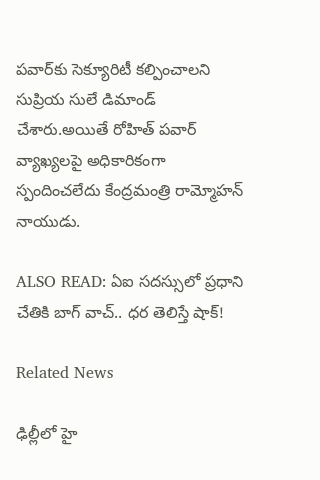పవార్‌కు సెక్యూరిటీ కల్పించాలని సుప్రియ సులే డిమాండ్ చేశారు.అయితే రోహిత్ పవార్ వ్యాఖ్యలపై అధికారికంగా స్పందించలేదు కేంద్రమంత్రి రామ్మోహన్ నాయుడు.

ALSO READ: ఏఐ సదస్సులో ప్రధాని చేతికి బాగ్ వాచ్.. ధర తెలిస్తే షాక్!

Related News

ఢిల్లీలో హై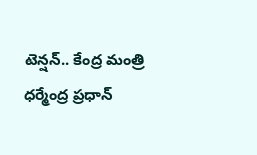టెన్షన్.. కేంద్ర మంత్రి ధర్మేంద్ర ప్రధాన్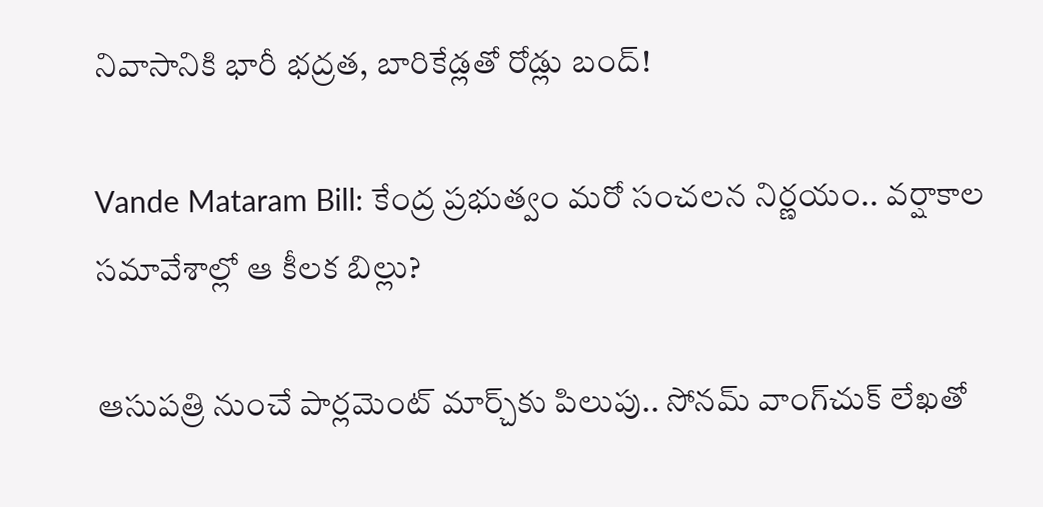నివాసానికి భారీ భద్రత, బారికేడ్లతో రోడ్లు బంద్!

Vande Mataram Bill: కేంద్ర ప్రభుత్వం మరో సంచలన నిర్ణయం.. వర్షాకాల సమావేశాల్లో ఆ కీలక బిల్లు?

ఆసుపత్రి నుంచే పార్లమెంట్ మార్చ్‌కు పిలుపు.. సోనమ్ వాంగ్‌చుక్ లేఖతో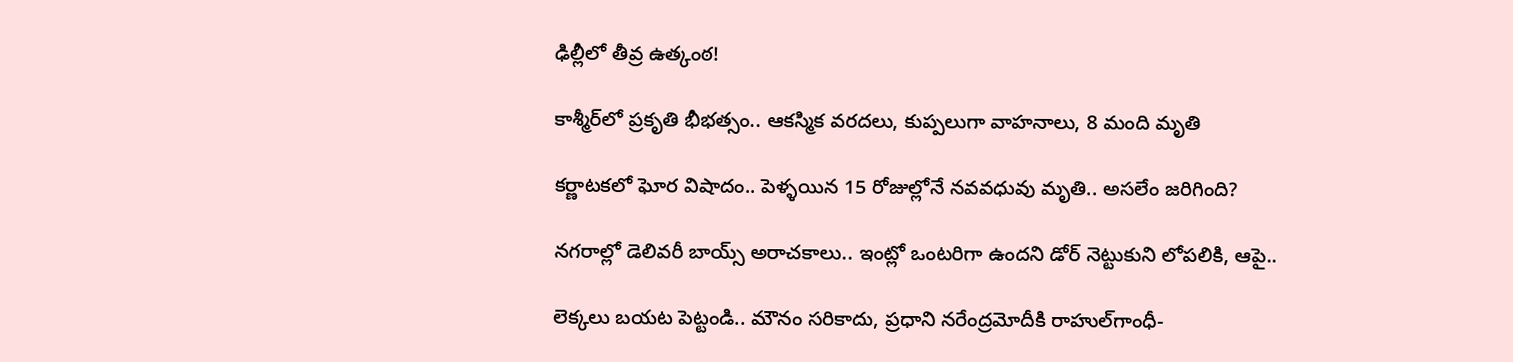ఢిల్లీలో తీవ్ర ఉత్కంఠ!

కాశ్మీర్‌లో ప్రకృతి భీభత్సం.. ఆకస్మిక వరదలు, కుప్పలుగా వాహనాలు, 8 మంది మృతి

కర్ణాటకలో ఘోర విషాదం.. పెళ్ళయిన 15 రోజుల్లోనే నవవధువు మృతి.. అసలేం జరిగింది?

నగరాల్లో డెలివరీ బాయ్స్ అరాచకాలు.. ఇంట్లో ఒంటరిగా ఉందని డోర్ నెట్టుకుని లోపలికి, ఆపై..

లెక్కలు బయట పెట్టండి.. మౌనం సరికాదు, ప్రధాని నరేంద్రమోదీకి రాహుల్‌‌గాంధీ-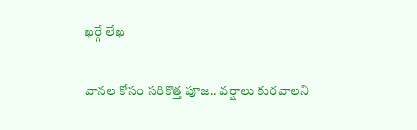ఖర్గే లేఖ

వానల కోసం సరికొత్త పూజ.. వర్షాలు కురవాలని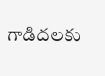గాడిదలకు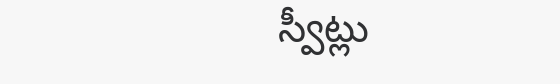స్వీట్లు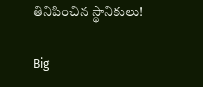తినిపించిన స్థానికులు!

Big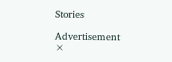Stories

Advertisement
×